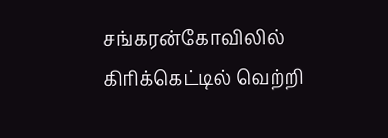சங்கரன்கோவிலில் கிரிக்கெட்டில் வெற்றி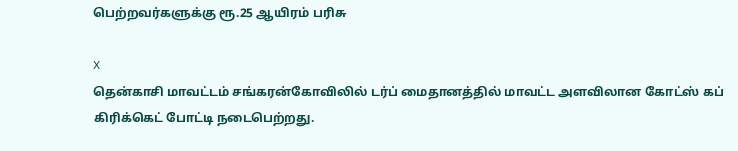பெற்றவர்களுக்கு ரூ.25 ஆயிரம் பரிசு

X
தென்காசி மாவட்டம் சங்கரன்கோவிலில் டர்ப் மைதானத்தில் மாவட்ட அளவிலான கோட்ஸ் கப் கிரிக்கெட் போட்டி நடைபெற்றது.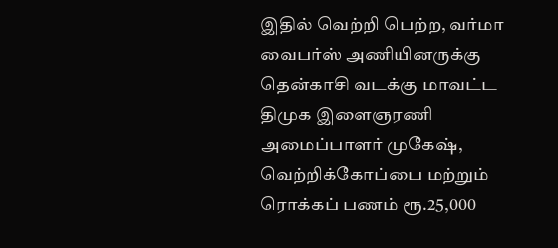இதில் வெற்றி பெற்ற, வர்மா வைபர்ஸ் அணியினருக்கு தென்காசி வடக்கு மாவட்ட திமுக இளைஞரணி அமைப்பாளர் முகேஷ், வெற்றிக்கோப்பை மற்றும் ரொக்கப் பணம் ரூ.25,000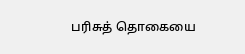பரிசுத் தொகையை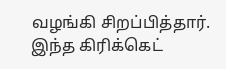வழங்கி சிறப்பித்தார். இந்த கிரிக்கெட்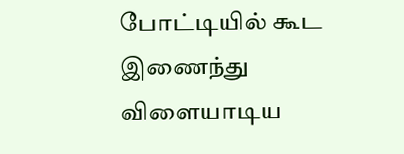போட்டியில் கூட இணைந்து விளையாடிய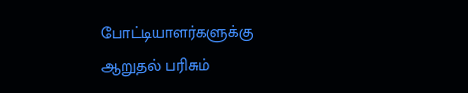போட்டியாளர்களுக்கு ஆறுதல் பரிசும்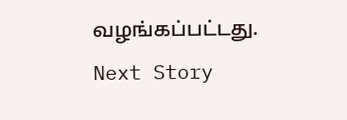வழங்கப்பட்டது.
Next Story